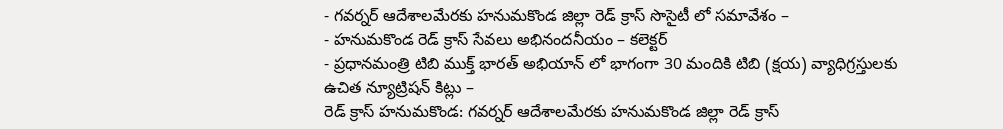- గవర్నర్ ఆదేశాలమేరకు హనుమకొండ జిల్లా రెడ్ క్రాస్ సొసైటీ లో సమావేశం –
- హనుమకొండ రెడ్ క్రాస్ సేవలు అభినందనీయం – కలెక్టర్
- ప్రధానమంత్రి టిబి ముక్త్ భారత్ అభియాన్ లో భాగంగా 30 మందికి టిబి (క్షయ) వ్యాధిగ్రస్తులకు ఉచిత న్యూట్రిషన్ కిట్లు –
రెడ్ క్రాస్ హనుమకొండ: గవర్నర్ ఆదేశాలమేరకు హనుమకొండ జిల్లా రెడ్ క్రాస్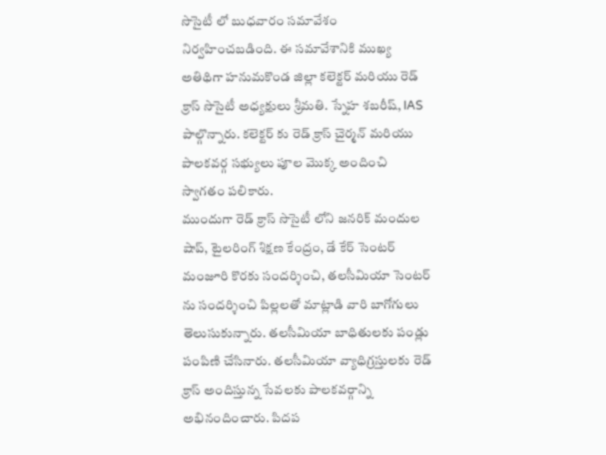సొసైటీ లో బుధవారం సమావేశం నిర్వహించబడింది. ఈ సమావేశానికి ముఖ్య అతిథిగా హనుమకొండ జిల్లా కలెక్టర్ మరియు రెడ్ క్రాస్ సొసైటీ అధ్యక్షులు శ్రీమతి. స్నేహ శబరీష్, IAS పాల్గొన్నారు. కలెక్టర్ కు రెడ్ క్రాస్ చైర్మన్ మరియు పాలకవర్గ సభ్యులు పూల మొక్క అందించి స్వాగతం పలికారు.
ముందుగా రెడ్ క్రాస్ సొసైటీ లోని జనరిక్ మందుల షాప్, టైలరింగ్ శిక్షణ కేంద్రం, డే కేర్ సెంటర్ మంజూరి కొరకు సందర్శించి, తలసీమియా సెంటర్ ను సందర్శించి పిల్లలతో మాట్లాడి వారి బాగోగులు తెలుసుకున్నారు. తలసీమియా బాధితులకు పండ్లు పంపిణి చేసినారు. తలసీమియా వ్యాధిగ్రస్తులకు రెడ్ క్రాస్ అందిస్తున్న సేవలకు పాలకవర్గాన్ని అభినందించారు. పిదప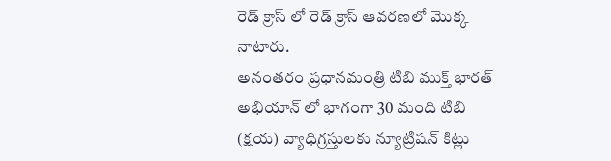రెడ్ క్రాస్ లో రెడ్ క్రాస్ ఆవరణలో మొక్క నాటారు.
అనంతరం ప్రధానమంత్రి టిబి ముక్త్ భారత్ అభియాన్ లో భాగంగా 30 మంది టిబి (క్షయ) వ్యాధిగ్రస్తులకు న్యూట్రిషన్ కిట్లు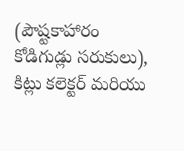(పౌష్టకాహారం కోడిగుడ్లు సరుకులు), కిట్లు కలెక్టర్ మరియు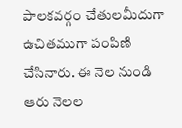పాలకవర్గం చేతులమీదుగా ఉచితముగా పంపిణి చేసినారు. ఈ నెల నుండి ఆరు నెలల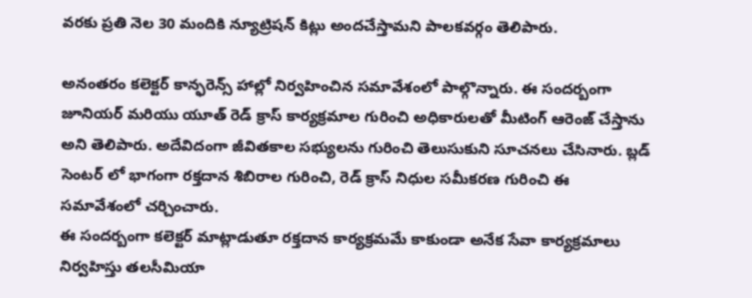వరకు ప్రతి నెల 30 మందికి న్యూట్రిషన్ కిట్లు అందచేస్తామని పాలకవర్గం తెలిపారు.

అనంతరం కలెక్టర్ కాన్ఫరెన్స్ హాల్లో నిర్వహించిన సమావేశంలో పాల్గొన్నారు. ఈ సందర్బంగా జూనియర్ మరియు యూత్ రెడ్ క్రాస్ కార్యక్రమాల గురించి అధికారులతో మీటింగ్ ఆరెంజ్ చేస్తాను అని తెలిపారు. అదేవిదంగా జీవితకాల సభ్యులను గురించి తెలుసుకుని సూచనలు చేసినారు. బ్లడ్ సెంటర్ లో భాగంగా రక్తదాన శిబిరాల గురించి, రెడ్ క్రాస్ నిధుల సమీకరణ గురించి ఈ సమావేశంలో చర్చించారు.
ఈ సందర్బంగా కలెక్టర్ మాట్లాడుతూ రక్తదాన కార్యక్రమమే కాకుండా అనేక సేవా కార్యక్రమాలు నిర్వహిస్తు తలసీమియా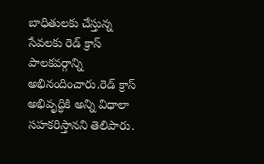బాధితులకు చేస్తున్న సేవలకు రెడ్ క్రాస్ పాలకవర్గాన్ని అభినందించారు.రెడ్ క్రాస్ అభివృద్ధికి అన్ని విధాలా సహకరిస్తానని తెలిపారు.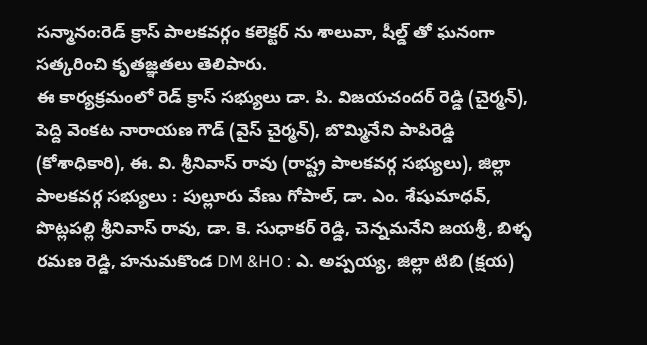సన్మానం:రెడ్ క్రాస్ పాలకవర్గం కలెక్టర్ ను శాలువా, షీల్డ్ తో ఘనంగా సత్కరించి కృతజ్ఞతలు తెలిపారు.
ఈ కార్యక్రమంలో రెడ్ క్రాస్ సభ్యులు డా. పి. విజయచందర్ రెడ్డి (చైర్మన్), పెద్ది వెంకట నారాయణ గౌడ్ (వైస్ చైర్మన్), బొమ్మినేని పాపిరెడ్డి (కోశాధికారి), ఈ. వి. శ్రీనివాస్ రావు (రాష్ట్ర పాలకవర్గ సభ్యులు), జిల్లా పాలకవర్గ సభ్యులు : పుల్లూరు వేణు గోపాల్, డా. ఎం. శేషుమాధవ్, పొట్లపల్లి శ్రీనివాస్ రావు, డా. కె. సుధాకర్ రెడ్డి, చెన్నమనేని జయశ్రీ, బిళ్ళ రమణ రెడ్డి, హనుమకొండ DM &HO : ఎ. అప్పయ్య, జిల్లా టిబి (క్షయ)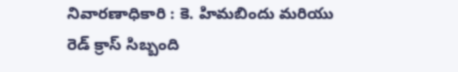నివారణాధికారి : కె. హిమబిందు మరియు రెడ్ క్రాస్ సిబ్బంది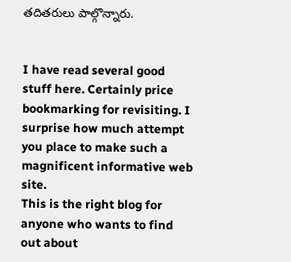తదితరులు పాల్గొన్నారు.


I have read several good stuff here. Certainly price bookmarking for revisiting. I surprise how much attempt you place to make such a magnificent informative web site.
This is the right blog for anyone who wants to find out about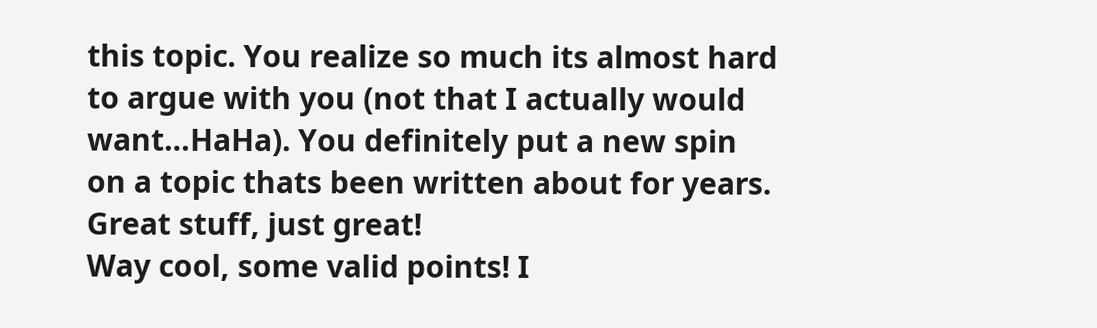this topic. You realize so much its almost hard to argue with you (not that I actually would want…HaHa). You definitely put a new spin on a topic thats been written about for years. Great stuff, just great!
Way cool, some valid points! I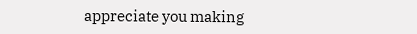appreciate you making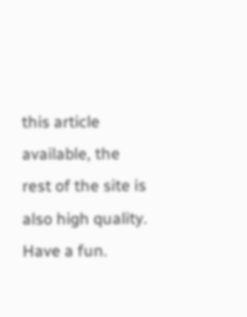this article available, the rest of the site is also high quality. Have a fun.